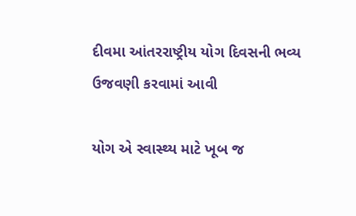દીવમા આંતરરાષ્ટ્રીય યોગ દિવસની ભવ્ય ઉજવણી કરવામાં આવી

યોગ એ સ્વાસ્થ્ય માટે ખૂબ જ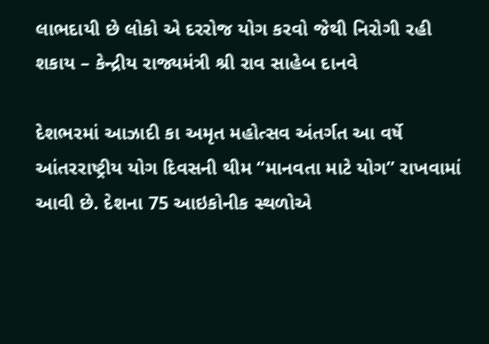લાભદાયી છે લોકો એ દરરોજ યોગ કરવો જેથી નિરોગી રહી શકાય – કેન્દ્રીય રાજ્યમંત્રી શ્રી રાવ સાહેબ દાનવે

દેશભરમાં આઝાદી કા અમૃત મહોત્સવ અંતર્ગત આ વર્ષે આંતરરાષ્ટ્રીય યોગ દિવસની થીમ “માનવતા માટે યોગ” રાખવામાં આવી છે. દેશના 75 આઇકોનીક સ્થળોએ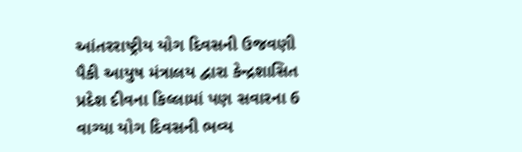આંતરરાષ્ટ્રીય યોગ દિવસની ઉજવણી પૈકી આયુષ મંત્રાલય દ્વારા કેન્દ્રશાસિત પ્રદેશ દીવના કિલ્લામાં પણ સવારના 6 વાગ્યા યોગ દિવસની ભવ્ય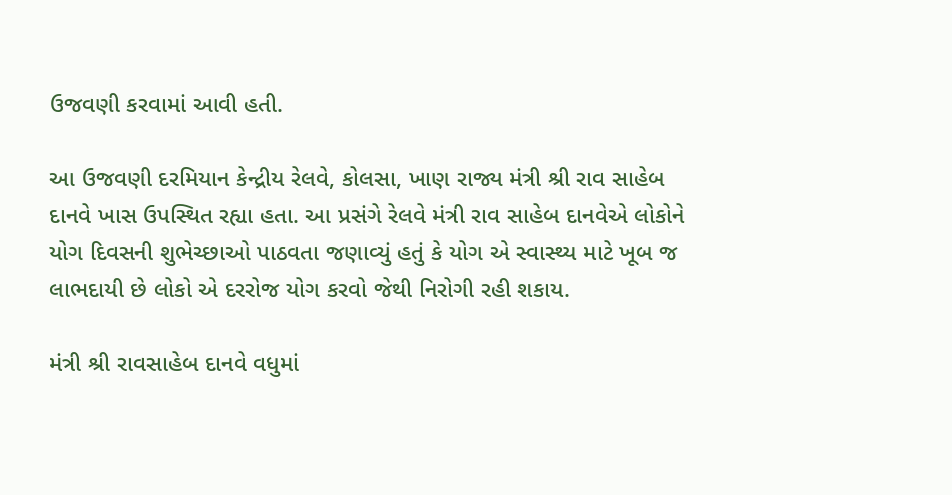ઉજવણી કરવામાં આવી હતી.

આ ઉજવણી દરમિયાન કેન્દ્રીય રેલવે, કોલસા, ખાણ રાજ્ય મંત્રી શ્રી રાવ સાહેબ દાનવે ખાસ ઉપસ્થિત રહ્યા હતા. આ પ્રસંગે રેલવે મંત્રી રાવ સાહેબ દાનવેએ લોકોને યોગ દિવસની શુભેચ્છાઓ પાઠવતા જણાવ્યું હતું કે યોગ એ સ્વાસ્થ્ય માટે ખૂબ જ લાભદાયી છે લોકો એ દરરોજ યોગ કરવો જેથી નિરોગી રહી શકાય.

મંત્રી શ્રી રાવસાહેબ દાનવે વધુમાં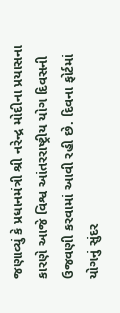જણાવ્યું કે પ્રધાનમંત્રી શ્રી નરેન્દ્ર મોદીના પ્રયાસના કારણે આજે વિશ્વ આંતરરાષ્ટ્રીય યોગ દિવસની ઉજવણી કરવામાં આવી રહી છે. દિવના ફોર્ટમાં યોગનું સુંદર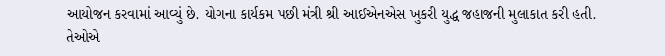આયોજન કરવામાં આવ્યું છે. યોગના કાર્યકમ પછી મંત્રી શ્રી આઈએનએસ ખુકરી યુદ્ધ જહાજની મુલાકાત કરી હતી. તેઓએ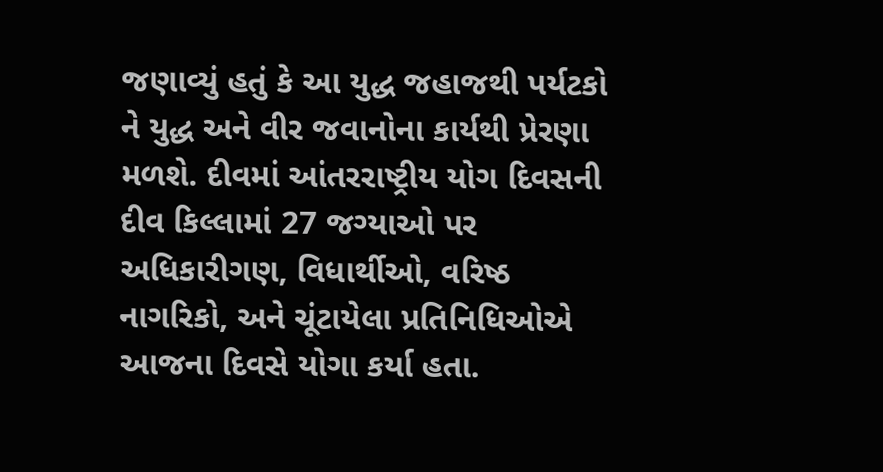જણાવ્યું હતું કે આ યુદ્ધ જહાજથી પર્યટકો ને યુદ્ધ અને વીર જવાનોના કાર્યથી પ્રેરણા મળશે. દીવમાં આંતરરાષ્ટ્રીય યોગ દિવસની દીવ કિલ્લામાં 27 જગ્યાઓ પર અધિકારીગણ, વિધાર્થીઓ, વરિષ્ઠ નાગરિકો, અને ચૂંટાયેલા પ્રતિનિધિઓએ આજના દિવસે યોગા કર્યા હતા.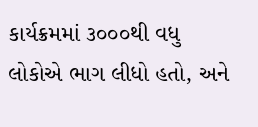કાર્યક્રમમાં ૩૦૦૦થી વધુ લોકોએ ભાગ લીધો હતો, અને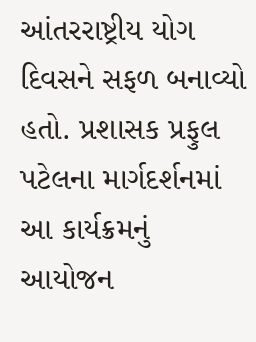આંતરરાષ્ટ્રીય યોગ દિવસને સફળ બનાવ્યો હતો. પ્રશાસક પ્રફુલ પટેલના માર્ગદર્શનમાં આ કાર્યક્રમનું આયોજન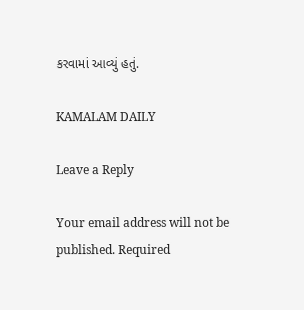કરવામાં આવ્યું હતું.

KAMALAM DAILY

Leave a Reply

Your email address will not be published. Required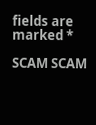fields are marked *

SCAM SCAM